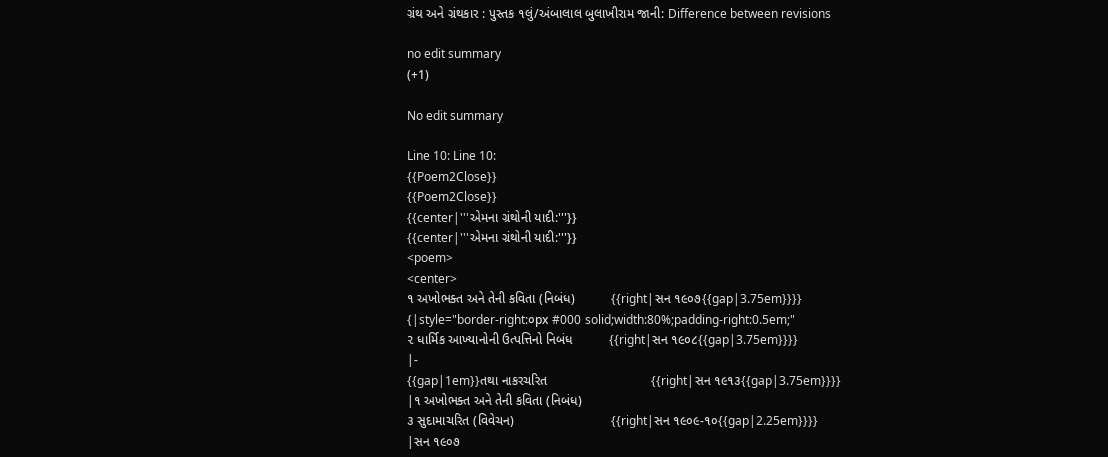ગ્રંથ અને ગ્રંથકાર : પુસ્તક ૧લું/અંબાલાલ બુલાખીરામ જાની: Difference between revisions

no edit summary
(+1)

No edit summary

Line 10: Line 10:
{{Poem2Close}}
{{Poem2Close}}
{{center|'''એમના ગ્રંથોની યાદી:'''}}
{{center|'''એમના ગ્રંથોની યાદી:'''}}
<poem>
<center>
૧ અખોભક્ત અને તેની કવિતા (નિબંધ)          {{right|સન ૧૯૦૭{{gap|3.75em}}}}
{|style="border-right:૦px #000 solid;width:80%;padding-right:0.5em;"
૨ ધાર્મિક આખ્યાનોની ઉત્પત્તિનો નિબંધ          {{right|સન ૧૯૦૮{{gap|3.75em}}}}
|-
{{gap|1em}}તથા નાકરચરિત                             {{right|સન ૧૯૧૩{{gap|3.75em}}}}
|૧ અખોભક્ત અને તેની કવિતા (નિબંધ)
૩ સુદામાચરિત (વિવેચન)                           {{right|સન ૧૯૦૯-૧૦{{gap|2.25em}}}}
|સન ૧૯૦૭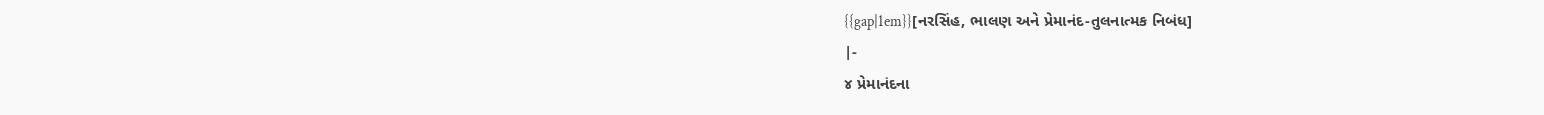{{gap|1em}}[નરસિંહ, ભાલણ અને પ્રેમાનંદ-તુલનાત્મક નિબંધ]
|-
૪ પ્રેમાનંદના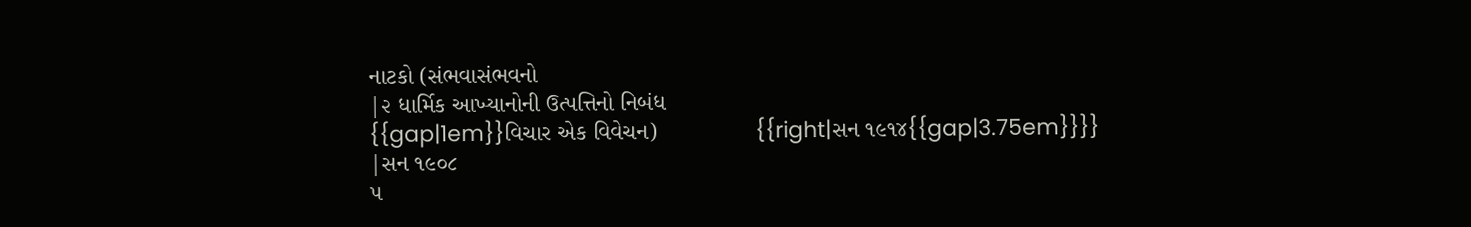નાટકો (સંભવાસંભવનો
|૨ ધાર્મિક આખ્યાનોની ઉત્પત્તિનો નિબંધ
{{gap|1em}}વિચાર એક વિવેચન)               {{right|સન ૧૯૧૪{{gap|3.75em}}}}
|સન ૧૯૦૮
૫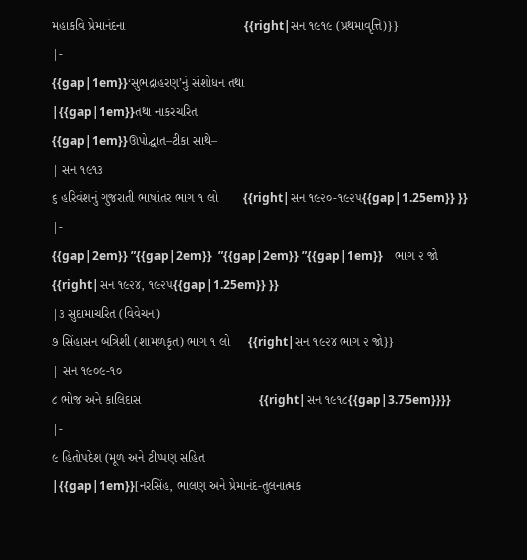મહાકવિ પ્રેમાનંદના                                 {{right|સન ૧૯૧૯ (પ્રથમાવૃત્તિ)}}
|-
{{gap|1em}}‘સુભદ્રાહરણ’નું સંશોધન તથા
|{{gap|1em}}તથા નાકરચરિત
{{gap|1em}}ઊપોદ્ઘાત–ટીકા સાથે–
| સન ૧૯૧૩
૬ હરિવંશનું ગુજરાતી ભાષાંતર ભાગ ૧ લો       {{right|સન ૧૯૨૦-૧૯૨૫{{gap|1.25em}} }}
|-
{{gap|2em}} ”{{gap|2em}}  ”{{gap|2em}} ”{{gap|1em}}    ભાગ ૨ જો       {{right|સન ૧૯૨૪, ૧૯૨૫{{gap|1.25em}} }}
|૩ સુદામાચરિત (વિવેચન)
૭ સિંહાસન બત્રિશી (શામળકૃત) ભાગ ૧ લો     {{right|સન ૧૯૨૪ ભાગ ૨ જો}}
| સન ૧૯૦૯-૧૦
૮ ભોજ અને કાલિદાસ                                 {{right|સન ૧૯૧૮{{gap|3.75em}}}}
|-
૯ હિતોપદેશ (મૂળ અને ટીપ્પણ સહિત
|{{gap|1em}}[નરસિંહ, ભાલણ અને પ્રેમાનંદ-તુલનાત્મક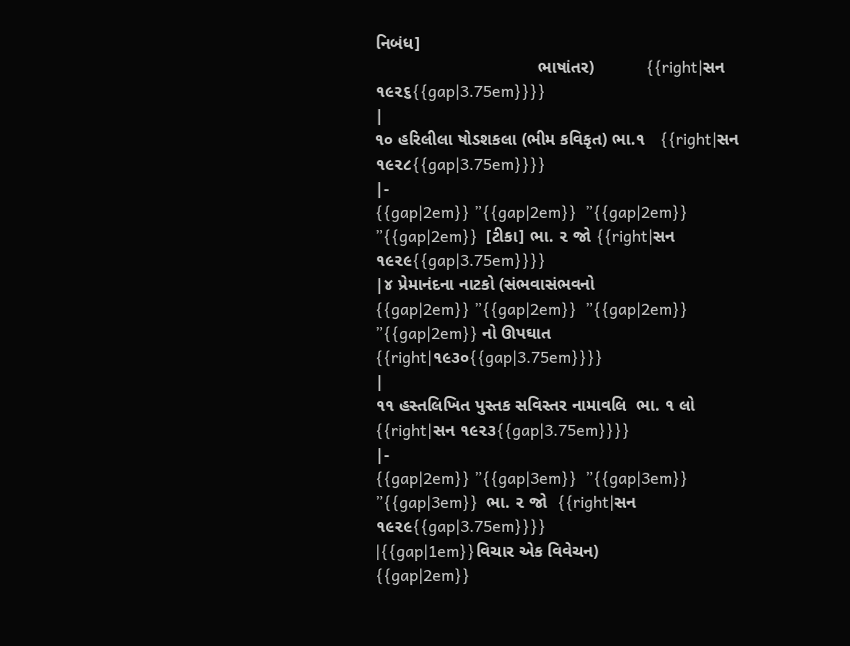નિબંધ]
                                  ભાષાંતર)           {{right|સન ૧૯૨૬{{gap|3.75em}}}}
|
૧૦ હરિલીલા ષોડશકલા (ભીમ કવિકૃત) ભા.૧   {{right|સન ૧૯૨૮{{gap|3.75em}}}}
|-
{{gap|2em}} ”{{gap|2em}}  ”{{gap|2em}} ”{{gap|2em}}  [ટીકા] ભા. ૨ જો {{right|સન ૧૯૨૯{{gap|3.75em}}}}
|૪ પ્રેમાનંદના નાટકો (સંભવાસંભવનો
{{gap|2em}} ”{{gap|2em}}  ”{{gap|2em}} ”{{gap|2em}} નો ઊપઘાત             {{right|૧૯૩૦{{gap|3.75em}}}}
|
૧૧ હસ્તલિખિત પુસ્તક સવિસ્તર નામાવલિ  ભા. ૧ લો {{right|સન ૧૯૨૩{{gap|3.75em}}}}
|-
{{gap|2em}} ”{{gap|3em}}  ”{{gap|3em}} ”{{gap|3em}}  ભા. ૨ જો  {{right|સન ૧૯૨૯{{gap|3.75em}}}}
|{{gap|1em}}વિચાર એક વિવેચન)
{{gap|2em}}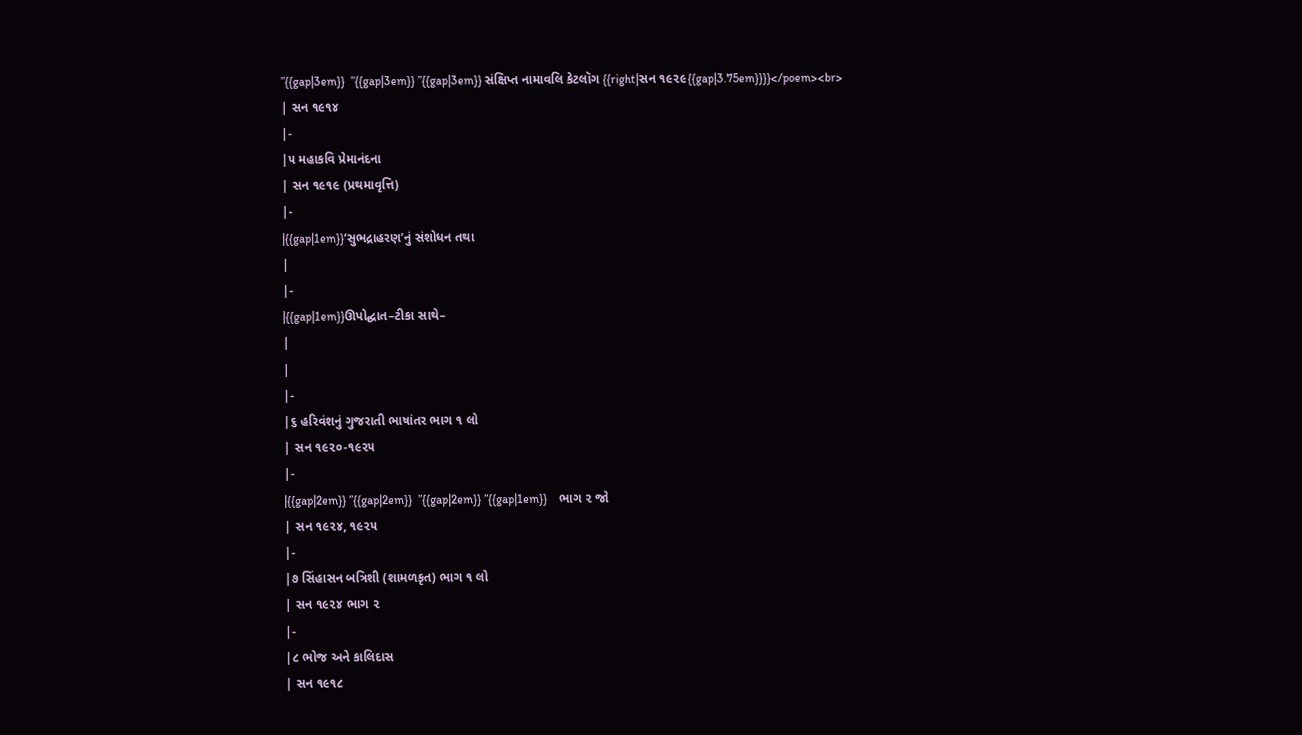”{{gap|3em}}  ”{{gap|3em}} ”{{gap|3em}} સંક્ષિપ્ત નામાવલિ કેટલૉગ {{right|સન ૧૯૨૯{{gap|3.75em}}}}</poem><br>
| સન ૧૯૧૪
|-
|૫ મહાકવિ પ્રેમાનંદના
| સન ૧૯૧૯ (પ્રથમાવૃત્તિ)
|-
|{{gap|1em}}‘સુભદ્રાહરણ’નું સંશોધન તથા
|
|-
|{{gap|1em}}ઊપોદ્ઘાત–ટીકા સાથે–
|
|
|-
|૬ હરિવંશનું ગુજરાતી ભાષાંતર ભાગ ૧ લો
| સન ૧૯૨૦-૧૯૨૫
|-
|{{gap|2em}} ”{{gap|2em}}  ”{{gap|2em}} ”{{gap|1em}}    ભાગ ૨ જો
| સન ૧૯૨૪, ૧૯૨૫
|-
|૭ સિંહાસન બત્રિશી (શામળકૃત) ભાગ ૧ લો
| સન ૧૯૨૪ ભાગ ૨
|-
|૮ ભોજ અને કાલિદાસ
| સન ૧૯૧૮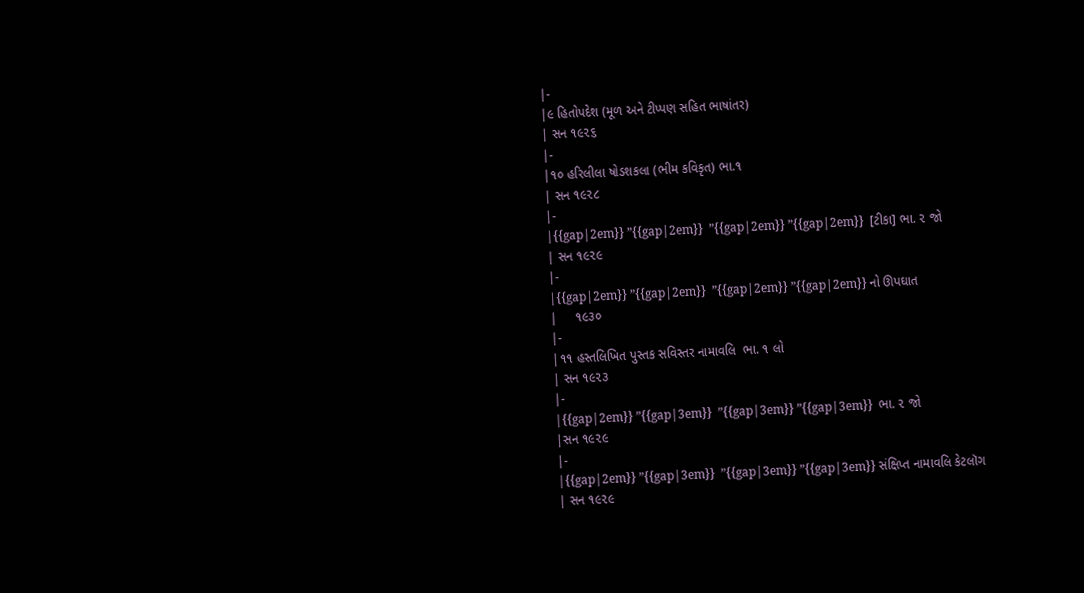|-
|૯ હિતોપદેશ (મૂળ અને ટીપ્પણ સહિત ભાષાંતર)
| સન ૧૯૨૬
|-
|૧૦ હરિલીલા ષોડશકલા (ભીમ કવિકૃત) ભા.૧
| સન ૧૯૨૮
|-
|{{gap|2em}} ”{{gap|2em}}  ”{{gap|2em}} ”{{gap|2em}}  [ટીકા] ભા. ૨ જો
| સન ૧૯૨૯
|-
|{{gap|2em}} ”{{gap|2em}}  ”{{gap|2em}} ”{{gap|2em}} નો ઊપઘાત
|     ૧૯૩૦
|-
|૧૧ હસ્તલિખિત પુસ્તક સવિસ્તર નામાવલિ  ભા. ૧ લો
| સન ૧૯૨૩
|-
|{{gap|2em}} ”{{gap|3em}}  ”{{gap|3em}} ”{{gap|3em}}  ભા. ૨ જો
|સન ૧૯૨૯
|-
|{{gap|2em}} ”{{gap|3em}}  ”{{gap|3em}} ”{{gap|3em}} સંક્ષિપ્ત નામાવલિ કેટલૉગ
| સન ૧૯૨૯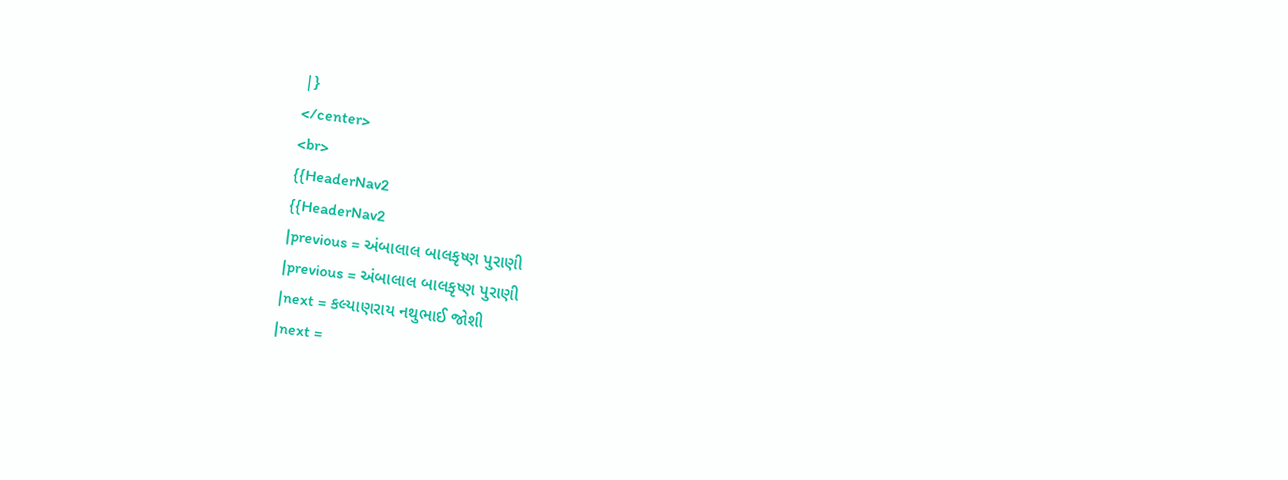|}
</center>
<br>
{{HeaderNav2
{{HeaderNav2
|previous = અંબાલાલ બાલકૃષ્ણ પુરાણી
|previous = અંબાલાલ બાલકૃષ્ણ પુરાણી
|next = કલ્યાણરાય નથુભાઈ જોશી
|next =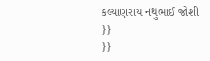કલ્યાણરાય નથુભાઈ જોશી
}}
}}